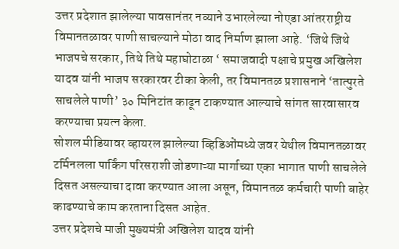उत्तर प्रदेशात झालेल्या पावसानंतर नव्याने उभारलेल्या नोएडा आंतरराष्ट्रीय विमानतळावर पाणी साचल्याने मोठा वाद निर्माण झाला आहे. ‘जिथे जिथे भाजपचे सरकार, तिथे तिथे महाघोटाळा ‘ समाजवादी पक्षाचे प्रमुख अखिलेश यादव यांनी भाजप सरकारवर टीका केली, तर विमानतळ प्रशासनाने ‘तात्पुरते साचलेले पाणी’ ३० मिनिटांत काढून टाकण्यात आल्याचे सांगत सारवासारव करण्याचा प्रयत्न केला.
सोशल मीडियावर व्हायरल झालेल्या व्हिडिओंमध्ये जवर येथील विमानतळावर टर्मिनलला पार्किंग परिसराशी जोडणाऱ्या मार्गाच्या एका भागात पाणी साचलेले दिसत असल्याचा दावा करण्यात आला असून, विमानतळ कर्मचारी पाणी बाहेर काढण्याचे काम करताना दिसत आहेत.
उत्तर प्रदेशचे माजी मुख्यमंत्री अखिलेश यादव यांनी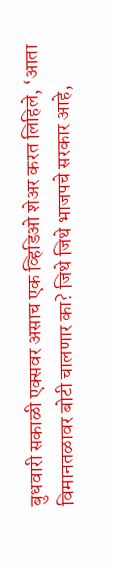बुधवारी सकाळी एक्सवर असाच एक व्हिडिओ शेअर करत लिहिले, ‘आता विमानतळावर बोटी चालणार का? जिथे जिथे भाजपचे सरकार आहे,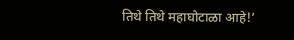तिथे तिथे महाघोटाळा आहे!’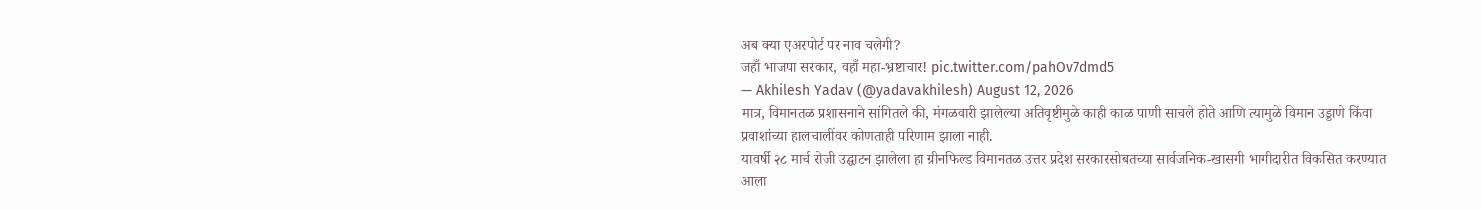अब क्या एअरपोर्ट पर नाव चलेगी?
जहाँ भाजपा सरकार, वहाँ महा-भ्रष्टाचार! pic.twitter.com/pahOv7dmd5
— Akhilesh Yadav (@yadavakhilesh) August 12, 2026
मात्र, विमानतळ प्रशासनाने सांगितले की, मंगळवारी झालेल्या अतिवृष्टीमुळे काही काळ पाणी साचले होते आणि त्यामुळे विमान उड्डाणे किंवा प्रवाशांच्या हालचालींवर कोणताही परिणाम झाला नाही.
यावर्षी २८ मार्च रोजी उद्घाटन झालेला हा ग्रीनफिल्ड विमानतळ उत्तर प्रदेश सरकारसोबतच्या सार्वजनिक-खासगी भागीदारीत विकसित करण्यात आला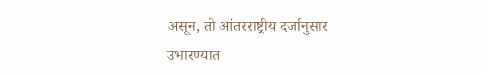असून, तो आंतरराष्ट्रीय दर्जानुसार उभारण्यात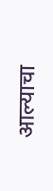आल्याचा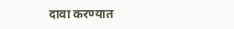दावा करण्यात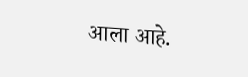आला आहे.